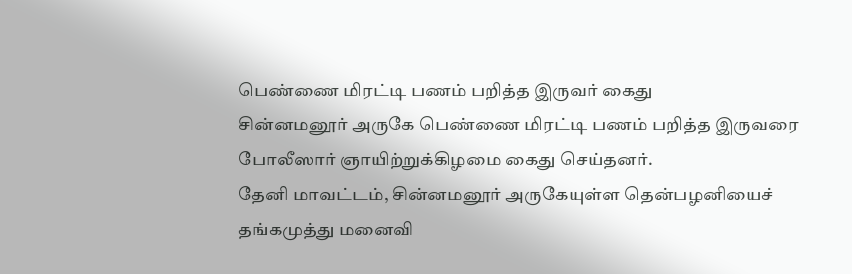பெண்ணை மிரட்டி பணம் பறித்த இருவர் கைது
சின்னமனூர் அருகே பெண்ணை மிரட்டி பணம் பறித்த இருவரை போலீஸார் ஞாயிற்றுக்கிழமை கைது செய்தனர்.
தேனி மாவட்டம், சின்னமனூர் அருகேயுள்ள தென்பழனியைச் தங்கமுத்து மனைவி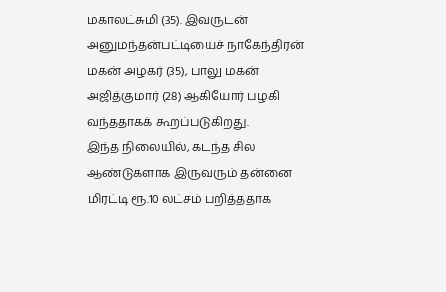மகாலட்சுமி (35). இவருடன் அனுமந்தன்பட்டியைச் நாகேந்திரன் மகன் அழகர் (35), பாலு மகன் அஜித்குமார் (28) ஆகியோர் பழகி வந்ததாகக் கூறப்படுகிறது.
இந்த நிலையில், கடந்த சில ஆண்டுகளாக இருவரும் தன்னை மிரட்டி ரூ.10 லட்சம் பறித்ததாக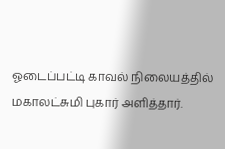ஓடைப்பட்டி காவல் நிலையத்தில் மகாலட்சுமி புகார் அளித்தார்.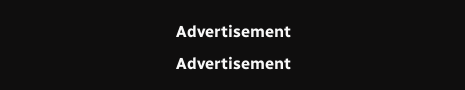Advertisement
Advertisement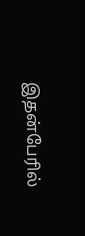இதன்பேரில்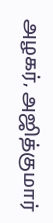அழகர், அஜித்குமார்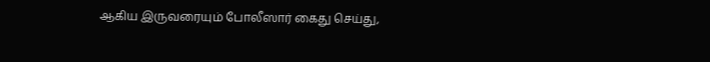ஆகிய இருவரையும் போலீஸார் கைது செய்து,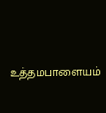உத்தமபாளையம்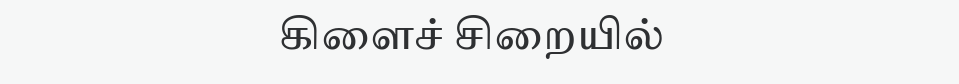கிளைச் சிறையில்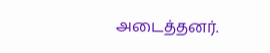அடைத்தனர்.